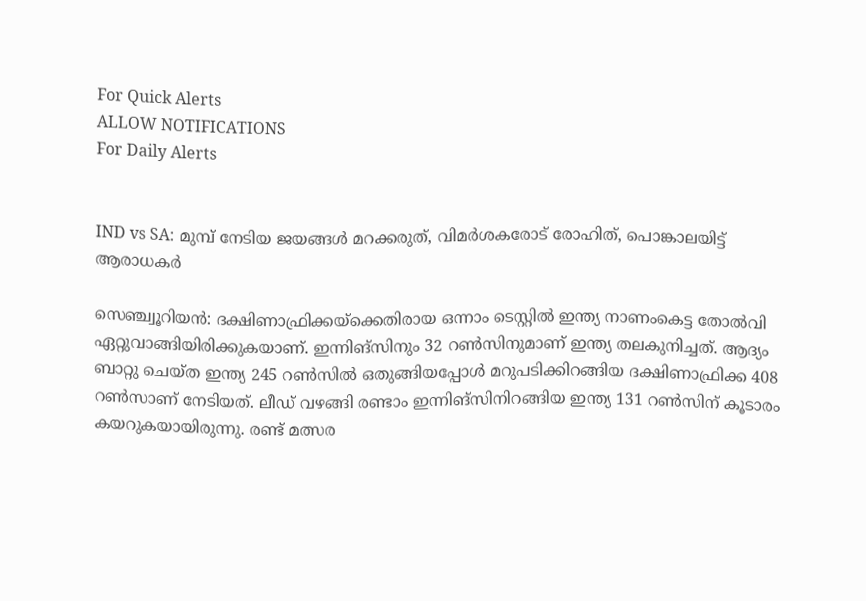For Quick Alerts
ALLOW NOTIFICATIONS
For Daily Alerts


IND vs SA: മുമ്പ് നേടിയ ജയങ്ങള്‍ മറക്കരുത്, വിമര്‍ശകരോട് രോഹിത്, പൊങ്കാലയിട്ട് ആരാധകര്‍

സെഞ്ച്വൂറിയന്‍: ദക്ഷിണാഫ്രിക്കയ്‌ക്കെതിരായ ഒന്നാം ടെസ്റ്റില്‍ ഇന്ത്യ നാണംകെട്ട തോല്‍വി ഏറ്റുവാങ്ങിയിരിക്കുകയാണ്. ഇന്നിങ്‌സിനും 32 റണ്‍സിനുമാണ് ഇന്ത്യ തലകുനിച്ചത്. ആദ്യം ബാറ്റു ചെയ്ത ഇന്ത്യ 245 റണ്‍സില്‍ ഒതുങ്ങിയപ്പോള്‍ മറുപടിക്കിറങ്ങിയ ദക്ഷിണാഫ്രിക്ക 408 റണ്‍സാണ് നേടിയത്. ലീഡ് വഴങ്ങി രണ്ടാം ഇന്നിങ്‌സിനിറങ്ങിയ ഇന്ത്യ 131 റണ്‍സിന് കൂടാരം കയറുകയായിരുന്നു. രണ്ട് മത്സര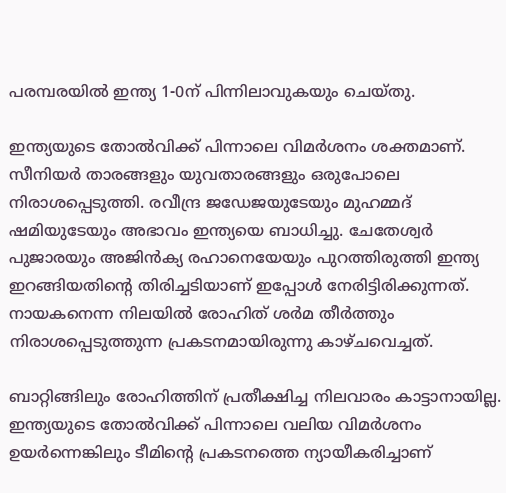പരമ്പരയില്‍ ഇന്ത്യ 1-0ന് പിന്നിലാവുകയും ചെയ്തു.

ഇന്ത്യയുടെ തോല്‍വിക്ക് പിന്നാലെ വിമര്‍ശനം ശക്തമാണ്. സീനിയര്‍ താരങ്ങളും യുവതാരങ്ങളും ഒരുപോലെ നിരാശപ്പെടുത്തി. രവീന്ദ്ര ജഡേജയുടേയും മുഹമ്മദ് ഷമിയുടേയും അഭാവം ഇന്ത്യയെ ബാധിച്ചു. ചേതേശ്വര്‍ പുജാരയും അജിന്‍ക്യ രഹാനെയേയും പുറത്തിരുത്തി ഇന്ത്യ ഇറങ്ങിയതിന്റെ തിരിച്ചടിയാണ് ഇപ്പോള്‍ നേരിട്ടിരിക്കുന്നത്. നായകനെന്ന നിലയില്‍ രോഹിത് ശര്‍മ തീര്‍ത്തും നിരാശപ്പെടുത്തുന്ന പ്രകടനമായിരുന്നു കാഴ്ചവെച്ചത്.

ബാറ്റിങ്ങിലും രോഹിത്തിന് പ്രതീക്ഷിച്ച നിലവാരം കാട്ടാനായില്ല. ഇന്ത്യയുടെ തോല്‍വിക്ക് പിന്നാലെ വലിയ വിമര്‍ശനം ഉയര്‍ന്നെങ്കിലും ടീമിന്റെ പ്രകടനത്തെ ന്യായീകരിച്ചാണ്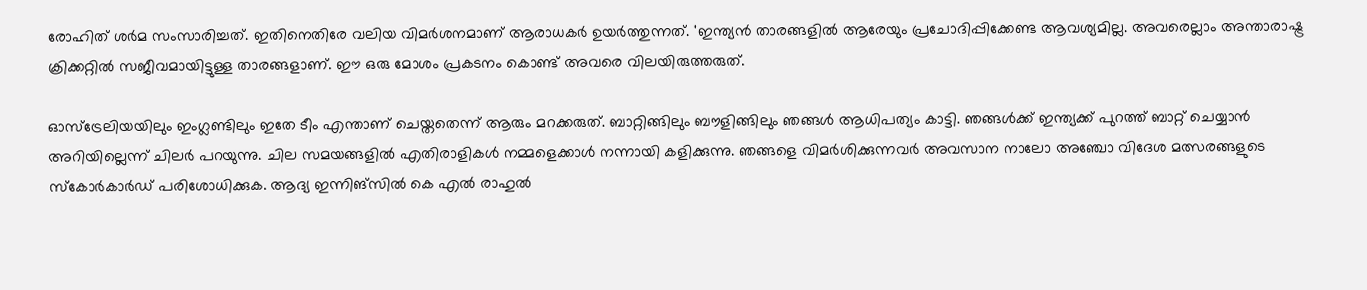രോഹിത് ശര്‍മ സംസാരിച്ചത്. ഇതിനെതിരേ വലിയ വിമര്‍ശനമാണ് ആരാധകര്‍ ഉയര്‍ത്തുന്നത്. 'ഇന്ത്യന്‍ താരങ്ങളില്‍ ആരേയും പ്രചോദിപ്പിക്കേണ്ട ആവശ്യമില്ല. അവരെല്ലാം അന്താരാഷ്ട്ര ക്രിക്കറ്റില്‍ സജീവമായിട്ടുള്ള താരങ്ങളാണ്. ഈ ഒരു മോശം പ്രകടനം കൊണ്ട് അവരെ വിലയിരുത്തരുത്.

ഓസ്‌ട്രേലിയയിലും ഇംഗ്ലണ്ടിലും ഇതേ ടീം എന്താണ് ചെയ്തതെന്ന് ആരും മറക്കരുത്. ബാറ്റിങ്ങിലും ബൗളിങ്ങിലും ഞങ്ങള്‍ ആധിപത്യം കാട്ടി. ഞങ്ങള്‍ക്ക് ഇന്ത്യക്ക് പുറത്ത് ബാറ്റ് ചെയ്യാന്‍ അറിയില്ലെന്ന് ചിലര്‍ പറയുന്നു. ചില സമയങ്ങളില്‍ എതിരാളികള്‍ നമ്മളെക്കാള്‍ നന്നായി കളിക്കുന്നു. ഞങ്ങളെ വിമര്‍ശിക്കുന്നവര്‍ അവസാന നാലോ അഞ്ചോ വിദേശ മത്സരങ്ങളുടെ സ്‌കോര്‍കാര്‍ഡ് പരിശോധിക്കുക. ആദ്യ ഇന്നിങ്‌സില്‍ കെ എല്‍ രാഹുല്‍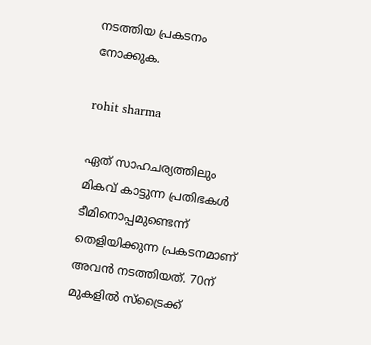നടത്തിയ പ്രകടനം നോക്കുക.

rohit sharma

ഏത് സാഹചര്യത്തിലും മികവ് കാട്ടുന്ന പ്രതിഭകള്‍ ടീമിനൊപ്പമുണ്ടെന്ന് തെളിയിക്കുന്ന പ്രകടനമാണ് അവന്‍ നടത്തിയത്. 70ന് മുകളില്‍ സ്‌ട്രൈക്ക്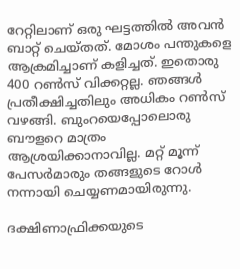റേറ്റിലാണ് ഒരു ഘട്ടത്തില്‍ അവന്‍ ബാറ്റ് ചെയ്തത്. മോശം പന്തുകളെ ആക്രമിച്ചാണ് കളിച്ചത്. ഇതൊരു 400 റണ്‍സ് വിക്കറ്റല്ല. ഞങ്ങള്‍ പ്രതീക്ഷിച്ചതിലും അധികം റണ്‍സ് വഴങ്ങി. ബുംറയെപ്പോലൊരു ബൗളറെ മാത്രം ആശ്രയിക്കാനാവില്ല. മറ്റ് മൂന്ന് പേസര്‍മാരും തങ്ങളുടെ റോള്‍ നന്നായി ചെയ്യണമായിരുന്നു.

ദക്ഷിണാഫ്രിക്കയുടെ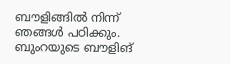ബൗളിങ്ങില്‍ നിന്ന് ഞങ്ങള്‍ പഠിക്കും. ബുംറയുടെ ബൗളിങ്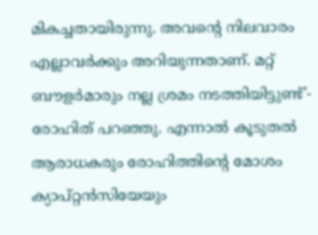മികച്ചതായിരുന്നു. അവന്റെ നിലവാരം എല്ലാവര്‍ക്കും അറിയുന്നതാണ്. മറ്റ് ബൗളര്‍മാരും നല്ല ശ്രമം നടത്തിയിട്ടുണ്ട്'- രോഹിത് പറഞ്ഞു. എന്നാല്‍ കൂടുതല്‍ ആരാധകരും രോഹിത്തിന്റെ മോശം ക്യാപ്റ്റന്‍സിയേയും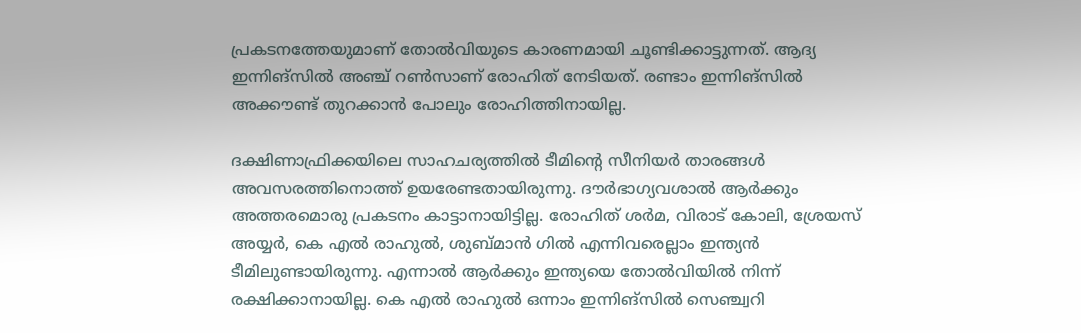പ്രകടനത്തേയുമാണ് തോല്‍വിയുടെ കാരണമായി ചൂണ്ടിക്കാട്ടുന്നത്. ആദ്യ ഇന്നിങ്‌സില്‍ അഞ്ച് റണ്‍സാണ് രോഹിത് നേടിയത്. രണ്ടാം ഇന്നിങ്‌സില്‍ അക്കൗണ്ട് തുറക്കാന്‍ പോലും രോഹിത്തിനായില്ല.

ദക്ഷിണാഫ്രിക്കയിലെ സാഹചര്യത്തില്‍ ടീമിന്റെ സീനിയര്‍ താരങ്ങള്‍ അവസരത്തിനൊത്ത് ഉയരേണ്ടതായിരുന്നു. ദൗര്‍ഭാഗ്യവശാല്‍ ആര്‍ക്കും അത്തരമൊരു പ്രകടനം കാട്ടാനായിട്ടില്ല. രോഹിത് ശര്‍മ, വിരാട് കോലി, ശ്രേയസ് അയ്യര്‍, കെ എല്‍ രാഹുല്‍, ശുബ്മാന്‍ ഗില്‍ എന്നിവരെല്ലാം ഇന്ത്യന്‍ ടീമിലുണ്ടായിരുന്നു. എന്നാല്‍ ആര്‍ക്കും ഇന്ത്യയെ തോല്‍വിയില്‍ നിന്ന് രക്ഷിക്കാനായില്ല. കെ എല്‍ രാഹുല്‍ ഒന്നാം ഇന്നിങ്‌സില്‍ സെഞ്ച്വറി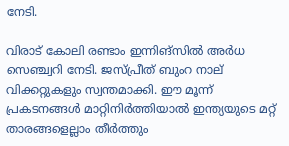നേടി.

വിരാട് കോലി രണ്ടാം ഇന്നിങ്‌സില്‍ അര്‍ധ സെഞ്ച്വറി നേടി. ജസ്പ്രീത് ബുംറ നാല് വിക്കറ്റുകളും സ്വന്തമാക്കി. ഈ മൂന്ന് പ്രകടനങ്ങള്‍ മാറ്റിനിര്‍ത്തിയാല്‍ ഇന്ത്യയുടെ മറ്റ് താരങ്ങളെല്ലാം തീര്‍ത്തും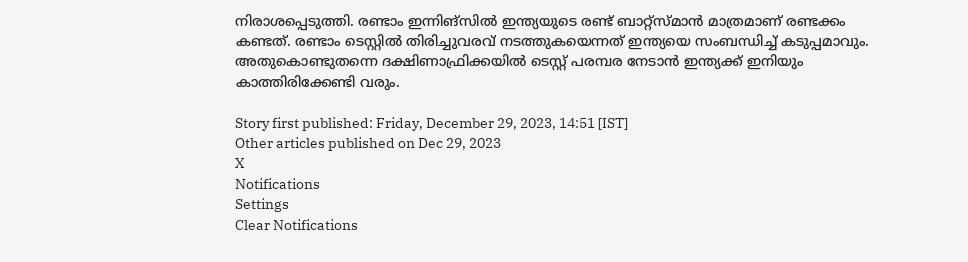നിരാശപ്പെടുത്തി. രണ്ടാം ഇന്നിങ്‌സില്‍ ഇന്ത്യയുടെ രണ്ട് ബാറ്റ്‌സ്മാന്‍ മാത്രമാണ് രണ്ടക്കം കണ്ടത്. രണ്ടാം ടെസ്റ്റില്‍ തിരിച്ചുവരവ് നടത്തുകയെന്നത് ഇന്ത്യയെ സംബന്ധിച്ച് കടുപ്പമാവും. അതുകൊണ്ടുതന്നെ ദക്ഷിണാഫ്രിക്കയില്‍ ടെസ്റ്റ് പരമ്പര നേടാന്‍ ഇന്ത്യക്ക് ഇനിയും കാത്തിരിക്കേണ്ടി വരും.

Story first published: Friday, December 29, 2023, 14:51 [IST]
Other articles published on Dec 29, 2023
X
Notifications
Settings
Clear Notifications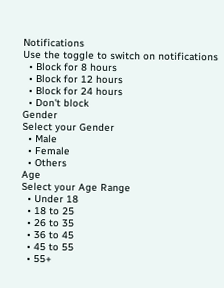Notifications
Use the toggle to switch on notifications
  • Block for 8 hours
  • Block for 12 hours
  • Block for 24 hours
  • Don't block
Gender
Select your Gender
  • Male
  • Female
  • Others
Age
Select your Age Range
  • Under 18
  • 18 to 25
  • 26 to 35
  • 36 to 45
  • 45 to 55
  • 55+